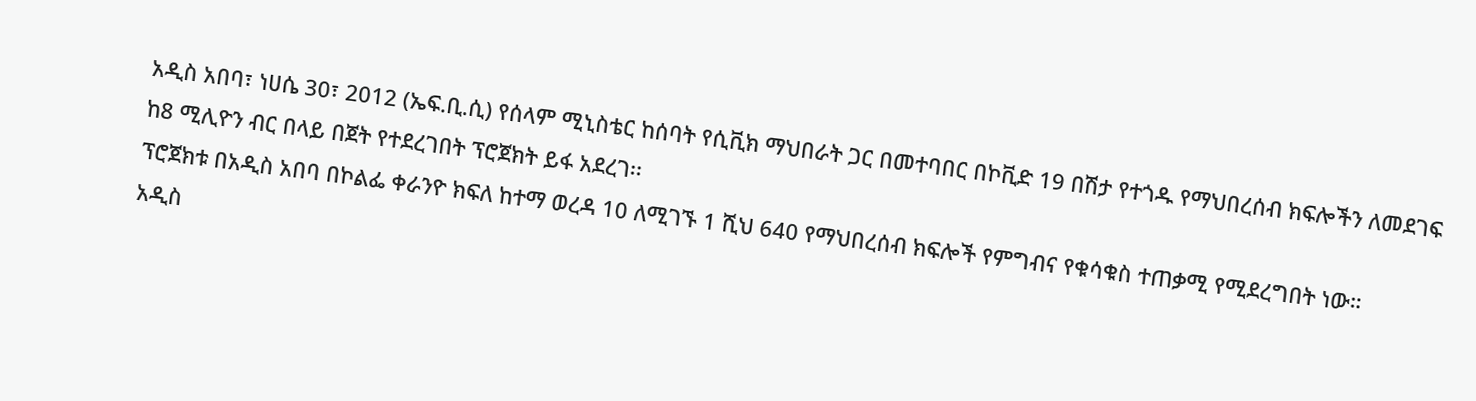አዲስ አበባ፣ ነሀሴ 30፣ 2012 (ኤፍ.ቢ.ሲ) የሰላም ሚኒስቴር ከሰባት የሲቪክ ማህበራት ጋር በመተባበር በኮቪድ 19 በሽታ የተጎዱ የማህበረሰብ ክፍሎችን ለመደገፍ ከ8 ሚሊዮን ብር በላይ በጀት የተደረገበት ፕሮጀክት ይፋ አደረገ፡፡
ፕሮጀክቱ በአዲስ አበባ በኮልፌ ቀራንዮ ክፍለ ከተማ ወረዳ 10 ለሚገኙ 1 ሺህ 640 የማህበረሰብ ክፍሎች የምግብና የቁሳቁስ ተጠቃሚ የሚደረግበት ነው።
አዲስ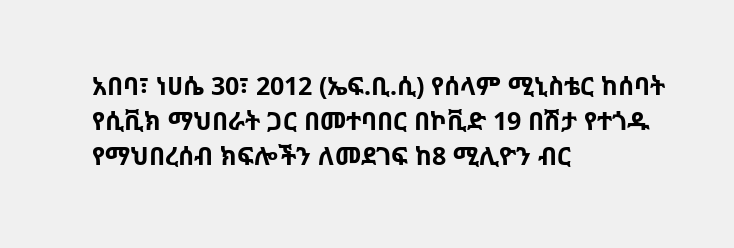አበባ፣ ነሀሴ 30፣ 2012 (ኤፍ.ቢ.ሲ) የሰላም ሚኒስቴር ከሰባት የሲቪክ ማህበራት ጋር በመተባበር በኮቪድ 19 በሽታ የተጎዱ የማህበረሰብ ክፍሎችን ለመደገፍ ከ8 ሚሊዮን ብር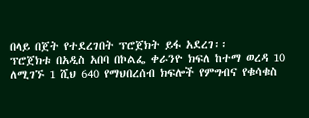በላይ በጀት የተደረገበት ፕሮጀክት ይፋ አደረገ፡፡
ፕሮጀክቱ በአዲስ አበባ በኮልፌ ቀራንዮ ክፍለ ከተማ ወረዳ 10 ለሚገኙ 1 ሺህ 640 የማህበረሰብ ክፍሎች የምግብና የቁሳቁስ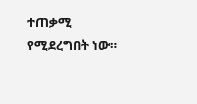ተጠቃሚ የሚደረግበት ነው።